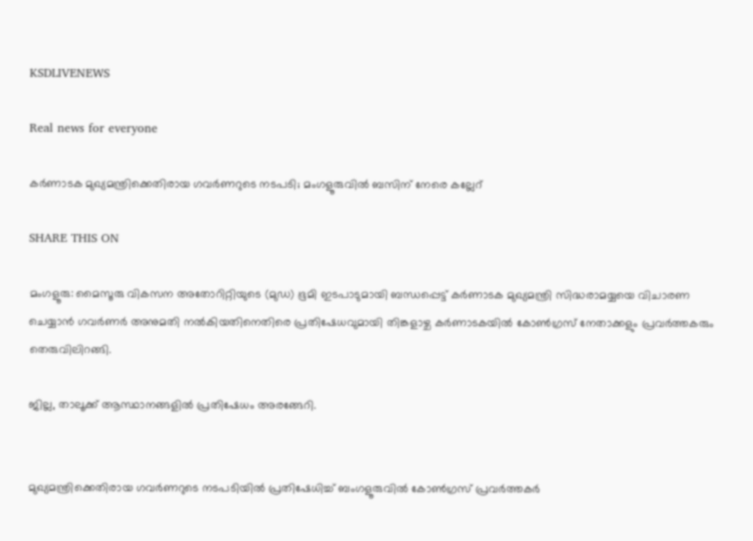KSDLIVENEWS

Real news for everyone

കര്‍ണാടക മുഖ്യമന്ത്രിക്കെതിരായ ഗവര്‍ണറുടെ നടപടി; മംഗളൂരുവില്‍ ബസിന് നേരെ കല്ലേറ്

SHARE THIS ON

മംഗളൂരു: മൈസൂരു വികസന അതോറിറ്റിയുടെ (മുഡ) ഭൂമി ഇടപാടുമായി ബന്ധപ്പെട്ട് കർണാടക മുഖ്യമന്ത്രി സിദ്ധരാമയ്യയെ വിചാരണ ചെയ്യാൻ ഗവർണർ അനുമതി നല്‍കിയതിനെതിരെ പ്രതിഷേധവുമായി തിങ്കളാഴ്ച കർണാടകയില്‍ കോണ്‍ഗ്രസ് നേതാക്കളും പ്രവർത്തകരും തെരുവിലിറങ്ങി.

ജില്ല, താലൂക്ക് ആസ്ഥാനങ്ങളില്‍ പ്രതിഷേധം അരങ്ങേറി.


മുഖ്യമന്ത്രിക്കെതിരായ ഗവർണറുടെ നടപടിയില്‍ പ്രതിഷേധിച്ച്‌ ബംഗളൂരുവില്‍ കോണ്‍ഗ്രസ് പ്രവർത്തകർ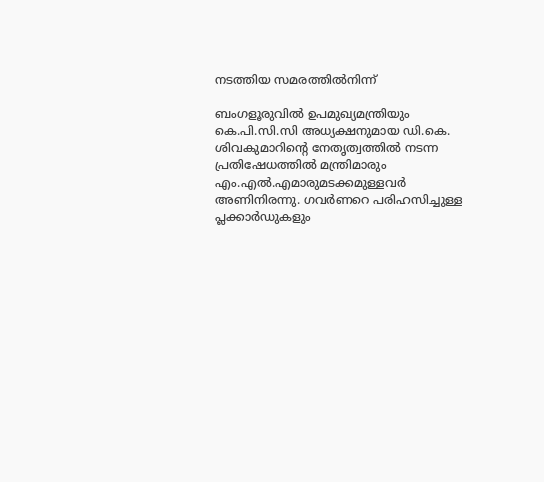നടത്തിയ സമരത്തില്‍നിന്ന്

ബംഗളൂരുവില്‍ ഉപമുഖ്യമന്ത്രിയും കെ.പി.സി.സി അധ്യക്ഷനുമായ ഡി.കെ. ശിവകുമാറിന്റെ നേതൃത്വത്തില്‍ നടന്ന പ്രതിഷേധത്തില്‍ മന്ത്രിമാരും എം.എല്‍.എമാരുമടക്കമുള്ളവർ അണിനിരന്നു. ഗവർണറെ പരിഹസിച്ചുള്ള പ്ലക്കാർഡുകളും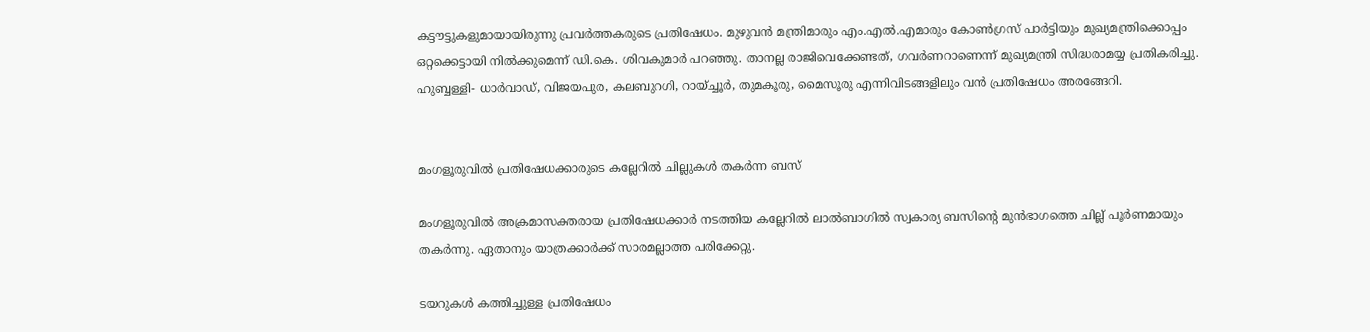കട്ടൗട്ടുകളുമായായിരുന്നു പ്രവർത്തകരുടെ പ്രതിഷേധം. മുഴുവൻ മന്ത്രിമാരും എം.എല്‍.എമാരും കോണ്‍ഗ്രസ് പാർട്ടിയും മുഖ്യമന്ത്രിക്കൊപ്പം ഒറ്റക്കെട്ടായി നില്‍ക്കുമെന്ന് ഡി.കെ. ശിവകുമാർ പറഞ്ഞു. താനല്ല രാജിവെക്കേണ്ടത്, ഗവർണറാണെന്ന് മുഖ്യമന്ത്രി സിദ്ധരാമയ്യ പ്രതികരിച്ചു. ഹുബ്ബള്ളി- ധാർവാഡ്, വിജയപുര, കലബുറഗി, റായ്ച്ചൂർ, തുമകൂരു, മൈസൂരു എന്നിവിടങ്ങളിലും വൻ പ്രതിഷേധം അരങ്ങേറി.


മംഗളൂരുവില്‍ പ്രതിഷേധക്കാരുടെ കല്ലേറില്‍ ചില്ലുകള്‍ തകർന്ന ബസ്

മംഗളൂരുവില്‍ അക്രമാസക്തരായ പ്രതിഷേധക്കാർ നടത്തിയ കല്ലേറില്‍ ലാല്‍ബാഗില്‍ സ്വകാര്യ ബസിന്റെ മുൻഭാഗത്തെ ചില്ല് പൂർണമായും തകർന്നു. ഏതാനും യാത്രക്കാർക്ക് സാരമല്ലാത്ത പരിക്കേറ്റു.

ടയറുകള്‍ കത്തിച്ചുള്ള പ്രതിഷേധം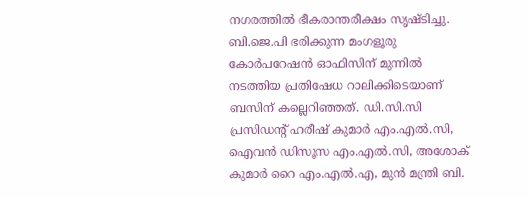നഗരത്തില്‍ ഭീകരാന്തരീക്ഷം സൃഷ്ടിച്ചു. ബി.ജെ.പി ഭരിക്കുന്ന മംഗളൂരു കോർപറേഷൻ ഓഫിസിന് മുന്നില്‍ നടത്തിയ പ്രതിഷേധ റാലിക്കിടെയാണ് ബസിന് കല്ലെറിഞ്ഞത്. ഡി.സി.സി പ്രസിഡന്റ് ഹരീഷ് കുമാർ എം.എല്‍.സി, ഐവൻ ഡിസൂസ എം.എല്‍.സി, അശോക് കുമാർ റൈ എം.എല്‍.എ, മുൻ മന്ത്രി ബി.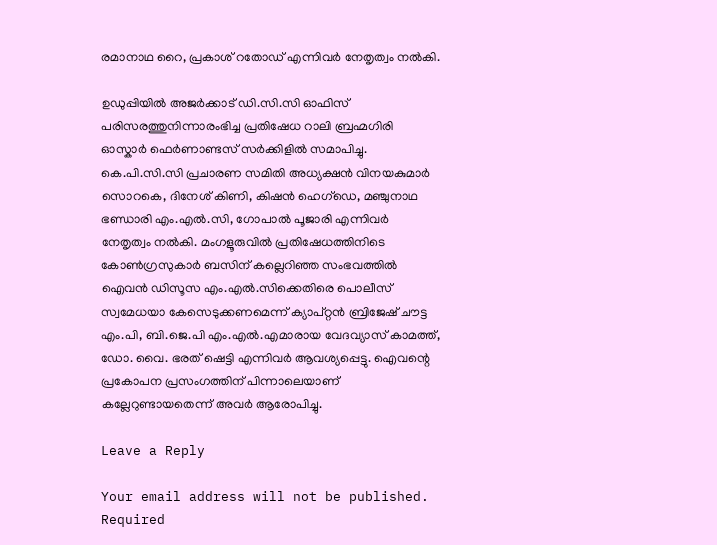രമാനാഥ റൈ, പ്രകാശ് റതോഡ് എന്നിവർ നേതൃത്വം നല്‍കി.

ഉഡുപ്പിയില്‍ അജർക്കാട് ഡി.സി.സി ഓഫിസ് പരിസരത്തുനിന്നാരംഭിച്ച പ്രതിഷേധ റാലി ബ്രഹ്മഗിരി ഓസ്കാർ ഫെർണാണ്ടസ് സർക്കിളില്‍ സമാപിച്ചു. കെ.പി.സി.സി പ്രചാരണ സമിതി അധ്യക്ഷൻ വിനയകുമാർ സൊറകെ, ദിനേശ് കിണി, കിഷൻ ഹെഗ്ഡെ, മഞ്ചുനാഥ ഭണ്ഡാരി എം.എല്‍.സി, ഗോപാല്‍ പൂജാരി എന്നിവർ നേതൃത്വം നല്‍കി. മംഗളൂരുവില്‍ പ്രതിഷേധത്തിനിടെ കോണ്‍ഗ്രസുകാർ ബസിന് കല്ലെറിഞ്ഞ സംഭവത്തില്‍ ഐവൻ ഡിസൂസ എം.എല്‍.സിക്കെതിരെ പൊലീസ് സ്വമേധയാ കേസെടുക്കണമെന്ന് ക്യാപ്റ്റൻ ബ്രിജേഷ് ചൗട്ട എം.പി, ബി.ജെ.പി എം.എല്‍.എമാരായ വേദവ്യാസ് കാമത്ത്, ഡോ. വൈ. ഭരത് ഷെട്ടി എന്നിവർ ആവശ്യപ്പെട്ടു. ഐവന്റെ പ്രകോപന പ്രസംഗത്തിന് പിന്നാലെയാണ് കല്ലേറുണ്ടായതെന്ന് അവർ ആരോപിച്ചു.

Leave a Reply

Your email address will not be published. Required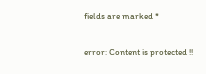fields are marked *

error: Content is protected !!